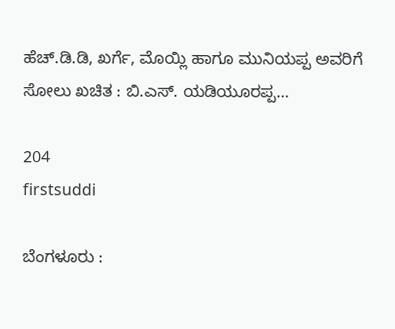ಹೆಚ್.ಡಿ.ಡಿ, ಖರ್ಗೆ, ಮೊಯ್ಲಿ ಹಾಗೂ ಮುನಿಯಪ್ಪ ಅವರಿಗೆ ಸೋಲು ಖಚಿತ : ಬಿ.ಎಸ್. ಯಡಿಯೂರಪ್ಪ…

204
firstsuddi

ಬೆಂಗಳೂರು :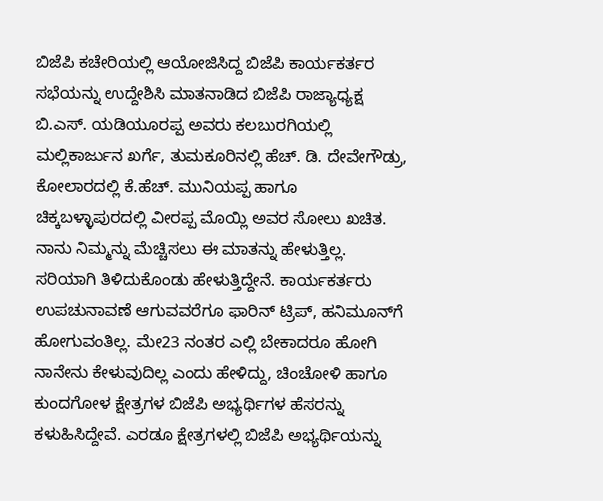ಬಿಜೆಪಿ ಕಚೇರಿಯಲ್ಲಿ ಆಯೋಜಿಸಿದ್ದ ಬಿಜೆಪಿ ಕಾರ್ಯಕರ್ತರ ಸಭೆಯನ್ನು ಉದ್ದೇಶಿಸಿ ಮಾತನಾಡಿದ ಬಿಜೆಪಿ ರಾಜ್ಯಾಧ್ಯಕ್ಷ ಬಿ.ಎಸ್. ಯಡಿಯೂರಪ್ಪ ಅವರು ಕಲಬುರಗಿಯಲ್ಲಿ ಮಲ್ಲಿಕಾರ್ಜುನ ಖರ್ಗೆ, ತುಮಕೂರಿನಲ್ಲಿ ಹೆಚ್. ಡಿ. ದೇವೇಗೌಡ್ರು, ಕೋಲಾರದಲ್ಲಿ ಕೆ.ಹೆಚ್. ಮುನಿಯಪ್ಪ ಹಾಗೂ ಚಿಕ್ಕಬಳ್ಳಾಪುರದಲ್ಲಿ ವೀರಪ್ಪ ಮೊಯ್ಲಿ ಅವರ ಸೋಲು ಖಚಿತ. ನಾನು ನಿಮ್ಮನ್ನು ಮೆಚ್ಚಿಸಲು ಈ ಮಾತನ್ನು ಹೇಳುತ್ತಿಲ್ಲ. ಸರಿಯಾಗಿ ತಿಳಿದುಕೊಂಡು ಹೇಳುತ್ತಿದ್ದೇನೆ. ಕಾರ್ಯಕರ್ತರು ಉಪಚುನಾವಣೆ ಆಗುವವರೆಗೂ ಫಾರಿನ್ ಟ್ರಿಪ್, ಹನಿಮೂನ್‍ಗೆ ಹೋಗುವಂತಿಲ್ಲ. ಮೇ23 ನಂತರ ಎಲ್ಲಿ ಬೇಕಾದರೂ ಹೋಗಿ ನಾನೇನು ಕೇಳುವುದಿಲ್ಲ ಎಂದು ಹೇಳಿದ್ದು, ಚಿಂಚೋಳಿ ಹಾಗೂ ಕುಂದಗೋಳ ಕ್ಷೇತ್ರಗಳ ಬಿಜೆಪಿ ಅಭ್ಯರ್ಥಿಗಳ ಹೆಸರನ್ನು ಕಳುಹಿಸಿದ್ದೇವೆ. ಎರಡೂ ಕ್ಷೇತ್ರಗಳಲ್ಲಿ ಬಿಜೆಪಿ ಅಭ್ಯರ್ಥಿಯನ್ನು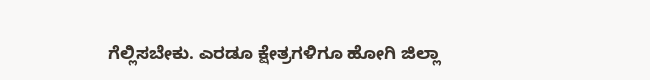ಗೆಲ್ಲಿಸಬೇಕು. ಎರಡೂ ಕ್ಷೇತ್ರಗಳಿಗೂ ಹೋಗಿ ಜಿಲ್ಲಾ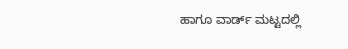ಹಾಗೂ ವಾರ್ಡ್ ಮಟ್ಟದಲ್ಲಿ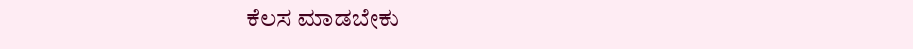ಕೆಲಸ ಮಾಡಬೇಕು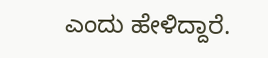ಎಂದು ಹೇಳಿದ್ದಾರೆ.